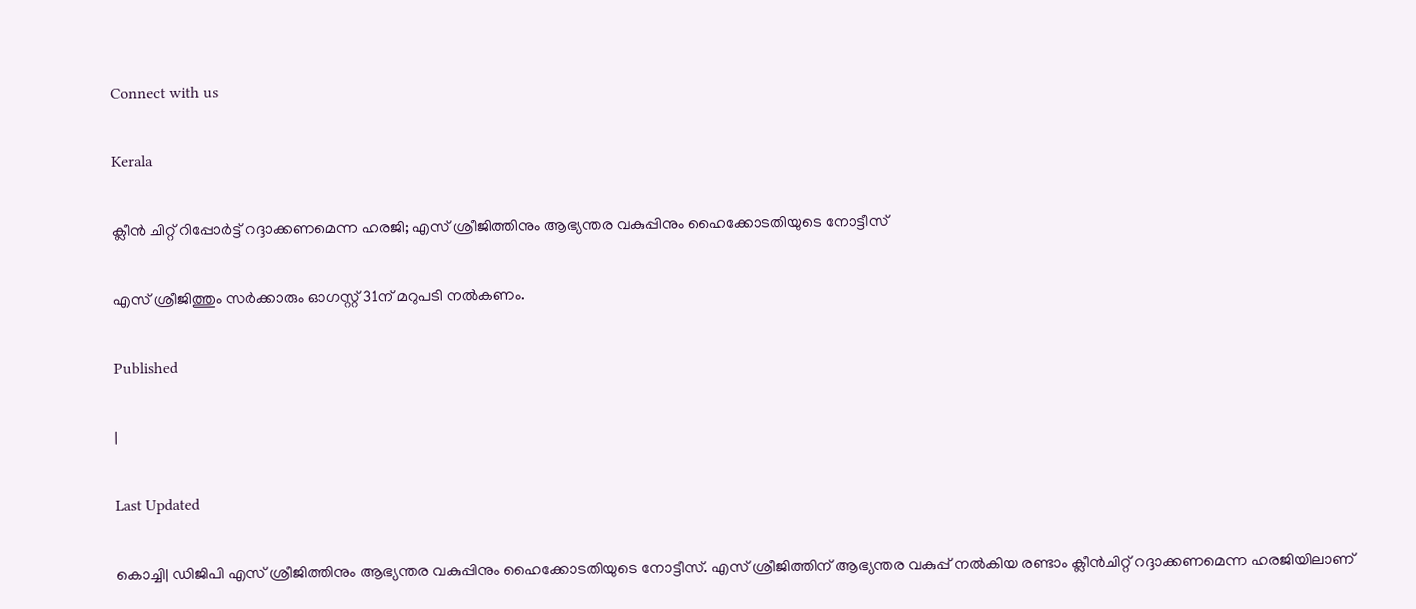Connect with us

Kerala

ക്ലീന്‍ ചിറ്റ് റിപ്പോര്‍ട്ട് റദ്ദാക്കണമെന്ന ഹരജി; എസ് ശ്രീജിത്തിനും ആഭ്യന്തര വകുപ്പിനും ഹൈക്കോടതിയുടെ നോട്ടീസ്

എസ് ശ്രീജിത്തും സര്‍ക്കാരും ഓഗസ്റ്റ് 31ന് മറുപടി നല്‍കണം.

Published

|

Last Updated

കൊച്ചി| ഡിജിപി എസ് ശ്രീജിത്തിനും ആഭ്യന്തര വകുപ്പിനും ഹൈക്കോടതിയുടെ നോട്ടീസ്. എസ് ശ്രീജിത്തിന് ആഭ്യന്തര വകുപ്പ് നല്‍കിയ രണ്ടാം ക്ലീന്‍ചിറ്റ് റദ്ദാക്കണമെന്ന ഹരജിയിലാണ്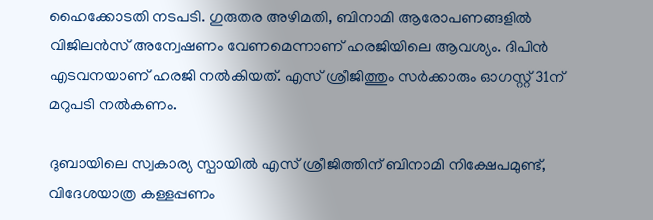ഹൈക്കോടതി നടപടി. ഗുരുതര അഴിമതി, ബിനാമി ആരോപണങ്ങളില്‍ വിജിലന്‍സ് അന്വേഷണം വേണമെന്നാണ് ഹരജിയിലെ ആവശ്യം. ദിപിന്‍ എടവനയാണ് ഹരജി നല്‍കിയത്. എസ് ശ്രീജിത്തും സര്‍ക്കാരും ഓഗസ്റ്റ് 31ന് മറുപടി നല്‍കണം.

ദുബായിലെ സ്വകാര്യ സ്പായില്‍ എസ് ശ്രീജിത്തിന് ബിനാമി നിക്ഷേപമുണ്ട്, വിദേശയാത്ര കള്ളപ്പണം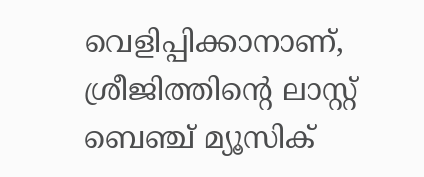വെളിപ്പിക്കാനാണ്, ശ്രീജിത്തിന്റെ ലാസ്റ്റ് ബെഞ്ച് മ്യൂസിക്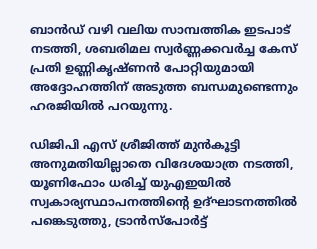ബാന്‍ഡ് വഴി വലിയ സാമ്പത്തിക ഇടപാട് നടത്തി, ശബരിമല സ്വര്‍ണ്ണക്കവര്‍ച്ച കേസ് പ്രതി ഉണ്ണികൃഷ്ണന്‍ പോറ്റിയുമായി അദ്ദോഹത്തിന് അടുത്ത ബന്ധമുണ്ടെന്നും ഹരജിയില്‍ പറയുന്നു.

ഡിജിപി എസ് ശ്രീജിത്ത് മുന്‍കൂട്ടി അനുമതിയില്ലാതെ വിദേശയാത്ര നടത്തി, യൂണിഫോം ധരിച്ച് യുഎഇയില്‍ സ്വകാര്യസ്ഥാപനത്തിന്റെ ഉദ്ഘാടനത്തില്‍ പങ്കെടുത്തു, ട്രാന്‍സ്‌പോര്‍ട്ട്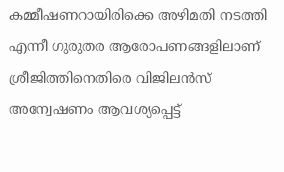കമ്മീഷണറായിരിക്കെ അഴിമതി നടത്തി എന്നീ ഗുരുതര ആരോപണങ്ങളിലാണ് ശ്രീജിത്തിനെതിരെ വിജിലന്‍സ് അന്വേഷണം ആവശ്യപ്പെട്ട്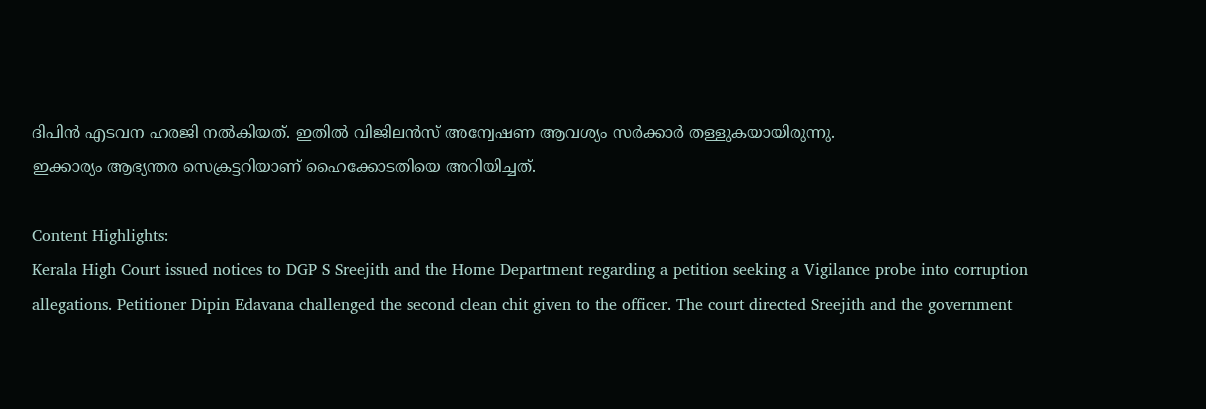ദിപിന്‍ എടവന ഹരജി നല്‍കിയത്. ഇതില്‍ വിജിലന്‍സ് അന്വേഷണ ആവശ്യം സര്‍ക്കാര്‍ തള്ളുകയായിരുന്നു.
ഇക്കാര്യം ആഭ്യന്തര സെക്രട്ടറിയാണ് ഹൈക്കോടതിയെ അറിയിച്ചത്.

Content Highlights:
Kerala High Court issued notices to DGP S Sreejith and the Home Department regarding a petition seeking a Vigilance probe into corruption allegations. Petitioner Dipin Edavana challenged the second clean chit given to the officer. The court directed Sreejith and the government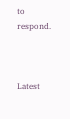to respond.



Latest